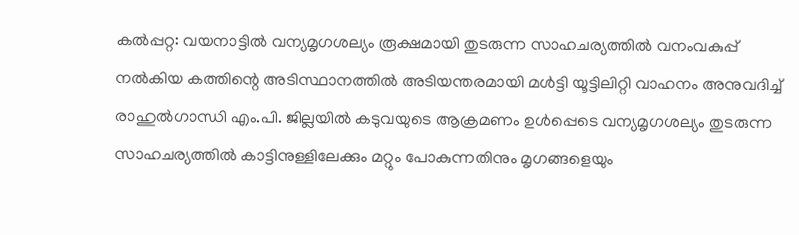കല്‍പ്പറ്റ: വയനാട്ടില്‍ വന്യമൃഗശല്യം രൂക്ഷമായി തുടരുന്ന സാഹചര്യത്തില്‍ വനംവകുപ്പ് നല്‍കിയ കത്തിന്റെ അടിസ്ഥാനത്തില്‍ അടിയന്തരമായി മള്‍ട്ടി യൂട്ടിലിറ്റി വാഹനം അനുവദിച്ച് രാഹുല്‍ഗാന്ധി എം.പി. ജില്ലയില്‍ കടുവയുടെ ആക്രമണം ഉള്‍പ്പെടെ വന്യമൃഗശല്യം തുടരുന്ന സാഹചര്യത്തില്‍ കാട്ടിനുള്ളിലേക്കും മറ്റും പോകുന്നതിനും മൃഗങ്ങളെയും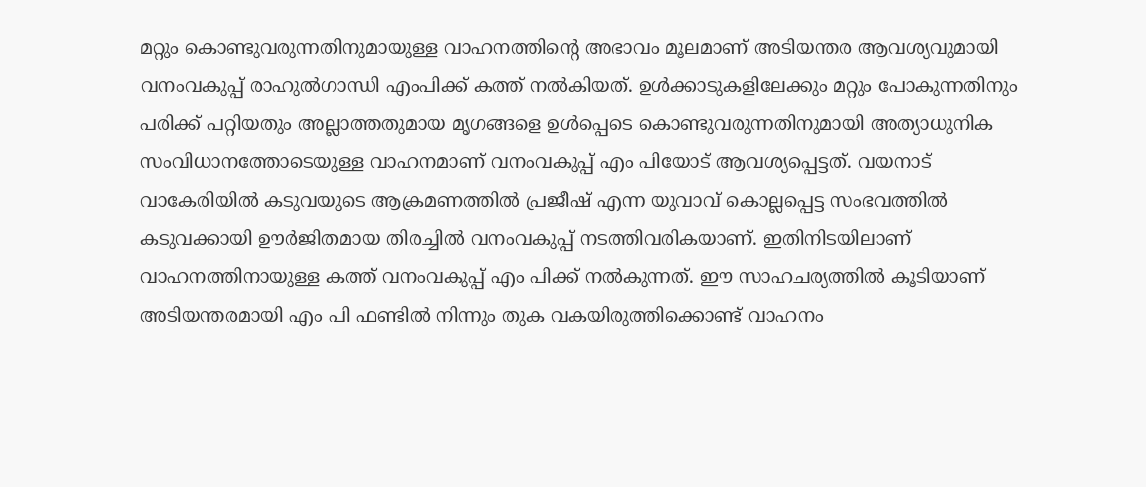മറ്റും കൊണ്ടുവരുന്നതിനുമായുള്ള വാഹനത്തിന്റെ അഭാവം മൂലമാണ് അടിയന്തര ആവശ്യവുമായി വനംവകുപ്പ് രാഹുല്‍ഗാന്ധി എംപിക്ക് കത്ത് നല്‍കിയത്. ഉള്‍ക്കാടുകളിലേക്കും മറ്റും പോകുന്നതിനും പരിക്ക് പറ്റിയതും അല്ലാത്തതുമായ മൃഗങ്ങളെ ഉള്‍പ്പെടെ കൊണ്ടുവരുന്നതിനുമായി അത്യാധുനിക സംവിധാനത്തോടെയുള്ള വാഹനമാണ് വനംവകുപ്പ് എം പിയോട് ആവശ്യപ്പെട്ടത്. വയനാട് വാകേരിയില്‍ കടുവയുടെ ആക്രമണത്തില്‍ പ്രജീഷ് എന്ന യുവാവ് കൊല്ലപ്പെട്ട സംഭവത്തില്‍ കടുവക്കായി ഊര്‍ജിതമായ തിരച്ചില്‍ വനംവകുപ്പ് നടത്തിവരികയാണ്. ഇതിനിടയിലാണ് വാഹനത്തിനായുള്ള കത്ത് വനംവകുപ്പ് എം പിക്ക് നല്‍കുന്നത്. ഈ സാഹചര്യത്തില്‍ കൂടിയാണ് അടിയന്തരമായി എം പി ഫണ്ടില്‍ നിന്നും തുക വകയിരുത്തിക്കൊണ്ട് വാഹനം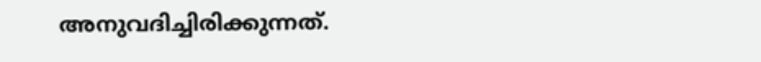അനുവദിച്ചിരിക്കുന്നത്.